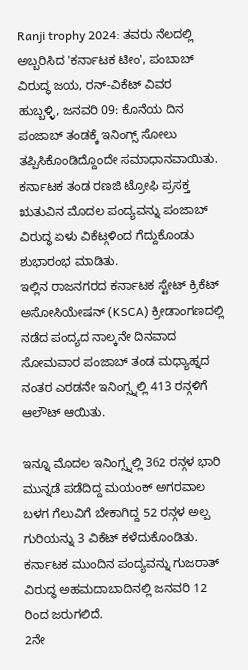Ranji trophy 2024: ತವರು ನೆಲದಲ್ಲಿ ಅಬ್ಬರಿಸಿದ 'ಕರ್ನಾಟಕ ಟೀಂ', ಪಂಬಾಬ್ ವಿರುದ್ಧ ಜಯ, ರನ್-ವಿಕೆಟ್ ವಿವರ
ಹುಬ್ಬಳ್ಳಿ, ಜನವರಿ 09: ಕೊನೆಯ ದಿನ ಪಂಜಾಬ್ ತಂಡಕ್ಕೆ ಇನಿಂಗ್ಸ್ ಸೋಲು ತಪ್ಪಿಸಿಕೊಂಡಿದ್ದೊಂದೇ ಸಮಾಧಾನವಾಯಿತು. ಕರ್ನಾಟಕ ತಂಡ ರಣಜಿ ಟ್ರೋಫಿ ಪ್ರಸಕ್ತ ಋತುವಿನ ಮೊದಲ ಪಂದ್ಯವನ್ನು ಪಂಜಾಬ್ ವಿರುದ್ಧ ಏಳು ವಿಕೆಟ್ಗಳಿಂದ ಗೆದ್ದುಕೊಂಡು ಶುಭಾರಂಭ ಮಾಡಿತು.
ಇಲ್ಲಿನ ರಾಜನಗರದ ಕರ್ನಾಟಕ ಸ್ಟೇಟ್ ಕ್ರಿಕೆಟ್ ಅಸೋಸಿಯೇಷನ್ (KSCA) ಕ್ರೀಡಾಂಗಣದಲ್ಲಿ ನಡೆದ ಪಂದ್ಯದ ನಾಲ್ಕನೇ ದಿನವಾದ ಸೋಮವಾರ ಪಂಜಾಬ್ ತಂಡ ಮಧ್ಯಾಹ್ನದ ನಂತರ ಎರಡನೇ ಇನಿಂಗ್ಸ್ನಲ್ಲಿ 413 ರನ್ಗಳಿಗೆ ಆಲೌಟ್ ಆಯಿತು.

ಇನ್ನೂ ಮೊದಲ ಇನಿಂಗ್ಸ್ನಲ್ಲಿ 362 ರನ್ಗಳ ಭಾರಿ ಮುನ್ನಡೆ ಪಡೆದಿದ್ದ ಮಯಂಕ್ ಅಗರವಾಲ ಬಳಗ ಗೆಲುವಿಗೆ ಬೇಕಾಗಿದ್ದ 52 ರನ್ಗಳ ಅಲ್ಪ ಗುರಿಯನ್ನು 3 ವಿಕೆಟ್ ಕಳೆದುಕೊಂಡಿತು. ಕರ್ನಾಟಕ ಮುಂದಿನ ಪಂದ್ಯವನ್ನು ಗುಜರಾತ್ ವಿರುದ್ಧ ಅಹಮದಾಬಾದಿನಲ್ಲಿ ಜನವರಿ 12 ರಿಂದ ಜರುಗಲಿದೆ.
2ನೇ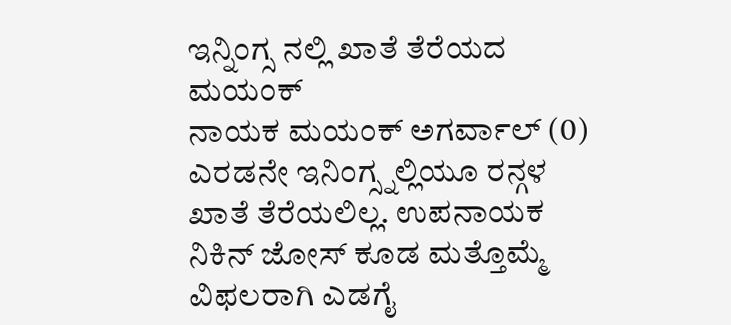ಇನ್ನಿಂಗ್ಸ ನಲ್ಲಿ ಖಾತೆ ತೆರೆಯದ ಮಯಂಕ್
ನಾಯಕ ಮಯಂಕ್ ಅಗರ್ವಾಲ್ (0) ಎರಡನೇ ಇನಿಂಗ್ಸ್ನಲ್ಲಿಯೂ ರನ್ಗಳ ಖಾತೆ ತೆರೆಯಲಿಲ್ಲ. ಉಪನಾಯಕ ನಿಕಿನ್ ಜೋಸ್ ಕೂಡ ಮತ್ತೊಮ್ಮೆ ವಿಫಲರಾಗಿ ಎಡಗೈ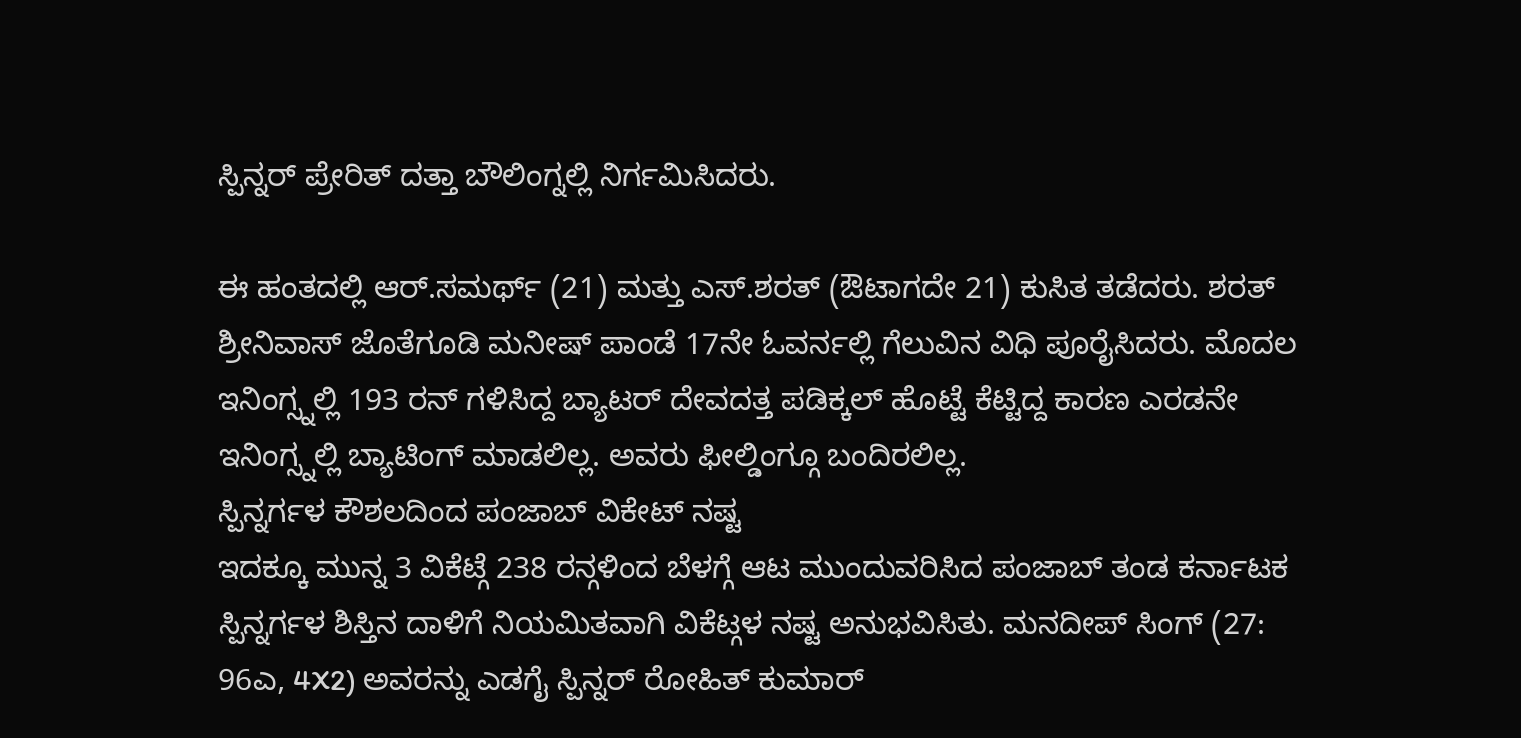ಸ್ಪಿನ್ನರ್ ಪ್ರೇರಿತ್ ದತ್ತಾ ಬೌಲಿಂಗ್ನಲ್ಲಿ ನಿರ್ಗಮಿಸಿದರು.

ಈ ಹಂತದಲ್ಲಿ ಆರ್.ಸಮರ್ಥ್ (21) ಮತ್ತು ಎಸ್.ಶರತ್ (ಔಟಾಗದೇ 21) ಕುಸಿತ ತಡೆದರು. ಶರತ್ ಶ್ರೀನಿವಾಸ್ ಜೊತೆಗೂಡಿ ಮನೀಷ್ ಪಾಂಡೆ 17ನೇ ಓವರ್ನಲ್ಲಿ ಗೆಲುವಿನ ವಿಧಿ ಪೂರೈಸಿದರು. ಮೊದಲ ಇನಿಂಗ್ಸ್ನಲ್ಲಿ 193 ರನ್ ಗಳಿಸಿದ್ದ ಬ್ಯಾಟರ್ ದೇವದತ್ತ ಪಡಿಕ್ಕಲ್ ಹೊಟ್ಟೆ ಕೆಟ್ಟಿದ್ದ ಕಾರಣ ಎರಡನೇ ಇನಿಂಗ್ಸ್ನಲ್ಲಿ ಬ್ಯಾಟಿಂಗ್ ಮಾಡಲಿಲ್ಲ. ಅವರು ಫೀಲ್ಡಿಂಗ್ಗೂ ಬಂದಿರಲಿಲ್ಲ.
ಸ್ಪಿನ್ನರ್ಗಳ ಕೌಶಲದಿಂದ ಪಂಜಾಬ್ ವಿಕೇಟ್ ನಷ್ಟ
ಇದಕ್ಕೂ ಮುನ್ನ 3 ವಿಕೆಟ್ಗೆ 238 ರನ್ಗಳಿಂದ ಬೆಳಗ್ಗೆ ಆಟ ಮುಂದುವರಿಸಿದ ಪಂಜಾಬ್ ತಂಡ ಕರ್ನಾಟಕ ಸ್ಪಿನ್ನರ್ಗಳ ಶಿಸ್ತಿನ ದಾಳಿಗೆ ನಿಯಮಿತವಾಗಿ ವಿಕೆಟ್ಗಳ ನಷ್ಟ ಅನುಭವಿಸಿತು. ಮನದೀಪ್ ಸಿಂಗ್ (27: 96ಎ, 4X2) ಅವರನ್ನು ಎಡಗೈ ಸ್ಪಿನ್ನರ್ ರೋಹಿತ್ ಕುಮಾರ್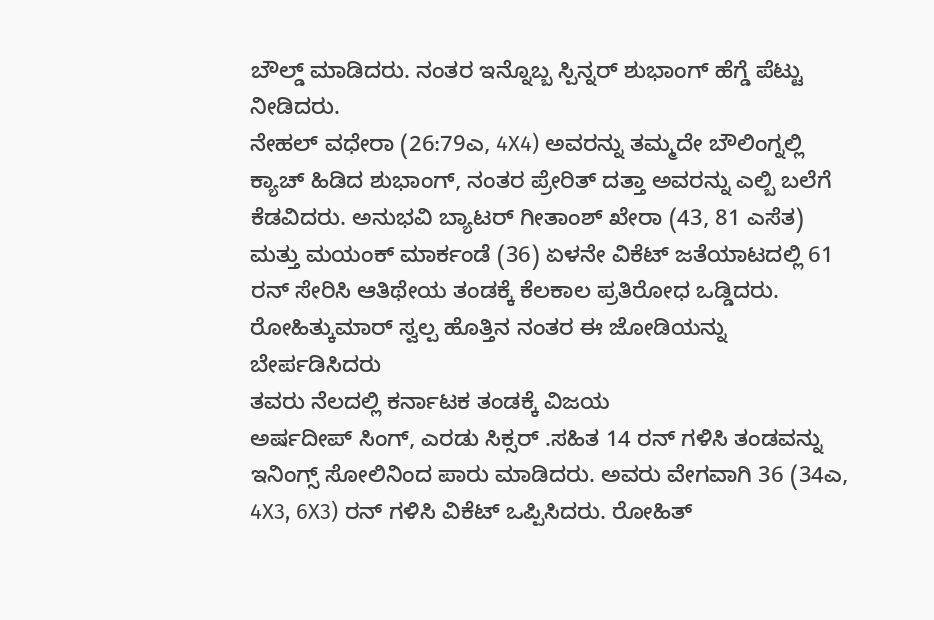ಬೌಲ್ಡ್ ಮಾಡಿದರು. ನಂತರ ಇನ್ನೊಬ್ಬ ಸ್ಪಿನ್ನರ್ ಶುಭಾಂಗ್ ಹೆಗ್ಡೆ ಪೆಟ್ಟು ನೀಡಿದರು.
ನೇಹಲ್ ವಧೇರಾ (26:79ಎ, 4X4) ಅವರನ್ನು ತಮ್ಮದೇ ಬೌಲಿಂಗ್ನಲ್ಲಿ ಕ್ಯಾಚ್ ಹಿಡಿದ ಶುಭಾಂಗ್, ನಂತರ ಪ್ರೇರಿತ್ ದತ್ತಾ ಅವರನ್ನು ಎಲ್ಬಿ ಬಲೆಗೆ ಕೆಡವಿದರು. ಅನುಭವಿ ಬ್ಯಾಟರ್ ಗೀತಾಂಶ್ ಖೇರಾ (43, 81 ಎಸೆತ) ಮತ್ತು ಮಯಂಕ್ ಮಾರ್ಕಂಡೆ (36) ಏಳನೇ ವಿಕೆಟ್ ಜತೆಯಾಟದಲ್ಲಿ 61 ರನ್ ಸೇರಿಸಿ ಆತಿಥೇಯ ತಂಡಕ್ಕೆ ಕೆಲಕಾಲ ಪ್ರತಿರೋಧ ಒಡ್ಡಿದರು. ರೋಹಿತ್ಕುಮಾರ್ ಸ್ವಲ್ಪ ಹೊತ್ತಿನ ನಂತರ ಈ ಜೋಡಿಯನ್ನು ಬೇರ್ಪಡಿಸಿದರು
ತವರು ನೆಲದಲ್ಲಿ ಕರ್ನಾಟಕ ತಂಡಕ್ಕೆ ವಿಜಯ
ಅರ್ಷದೀಪ್ ಸಿಂಗ್, ಎರಡು ಸಿಕ್ಸರ್ .ಸಹಿತ 14 ರನ್ ಗಳಿಸಿ ತಂಡವನ್ನು ಇನಿಂಗ್ಸ್ ಸೋಲಿನಿಂದ ಪಾರು ಮಾಡಿದರು. ಅವರು ವೇಗವಾಗಿ 36 (34ಎ, 4X3, 6X3) ರನ್ ಗಳಿಸಿ ವಿಕೆಟ್ ಒಪ್ಪಿಸಿದರು. ರೋಹಿತ್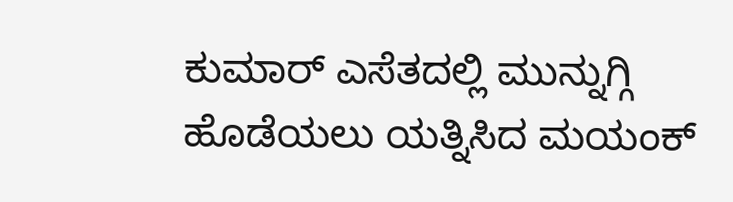ಕುಮಾರ್ ಎಸೆತದಲ್ಲಿ ಮುನ್ನುಗ್ಗಿ ಹೊಡೆಯಲು ಯತ್ನಿಸಿದ ಮಯಂಕ್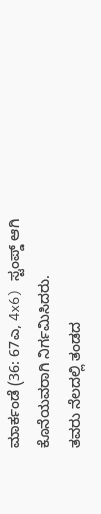ಮಾರ್ಕಂಡೆ (36: 67ಎ, 4x6) ಸ್ಟಂಪ್ಡ್ ಆಗಿ ಕೊನೆಯವರಾಗಿ ನಿರ್ಗಮಿಸಿದರು.
ತವರು ನೆಲದಲ್ಲಿ ತಂಡದ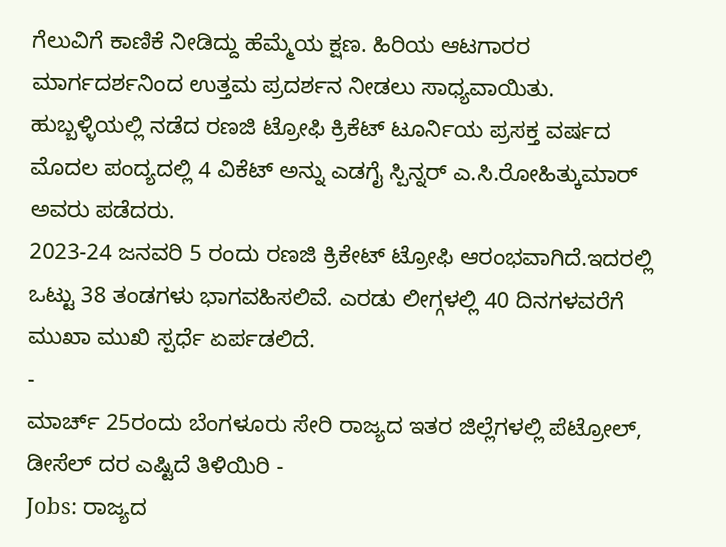ಗೆಲುವಿಗೆ ಕಾಣಿಕೆ ನೀಡಿದ್ದು ಹೆಮ್ಮೆಯ ಕ್ಷಣ. ಹಿರಿಯ ಆಟಗಾರರ ಮಾರ್ಗದರ್ಶನಿಂದ ಉತ್ತಮ ಪ್ರದರ್ಶನ ನೀಡಲು ಸಾಧ್ಯವಾಯಿತು. ಹುಬ್ಬಳ್ಳಿಯಲ್ಲಿ ನಡೆದ ರಣಜಿ ಟ್ರೋಫಿ ಕ್ರಿಕೆಟ್ ಟೂರ್ನಿಯ ಪ್ರಸಕ್ತ ವರ್ಷದ ಮೊದಲ ಪಂದ್ಯದಲ್ಲಿ 4 ವಿಕೆಟ್ ಅನ್ನು ಎಡಗೈ ಸ್ಪಿನ್ನರ್ ಎ.ಸಿ.ರೋಹಿತ್ಕುಮಾರ್ ಅವರು ಪಡೆದರು.
2023-24 ಜನವರಿ 5 ರಂದು ರಣಜಿ ಕ್ರಿಕೇಟ್ ಟ್ರೋಫಿ ಆರಂಭವಾಗಿದೆ.ಇದರಲ್ಲಿ ಒಟ್ಟು 38 ತಂಡಗಳು ಭಾಗವಹಿಸಲಿವೆ. ಎರಡು ಲೀಗ್ಗಳಲ್ಲಿ 40 ದಿನಗಳವರೆಗೆ ಮುಖಾ ಮುಖಿ ಸ್ಪರ್ಧೆ ಏರ್ಪಡಲಿದೆ.
-
ಮಾರ್ಚ್ 25ರಂದು ಬೆಂಗಳೂರು ಸೇರಿ ರಾಜ್ಯದ ಇತರ ಜಿಲ್ಲೆಗಳಲ್ಲಿ ಪೆಟ್ರೋಲ್, ಡೀಸೆಲ್ ದರ ಎಷ್ಟಿದೆ ತಿಳಿಯಿರಿ -
Jobs: ರಾಜ್ಯದ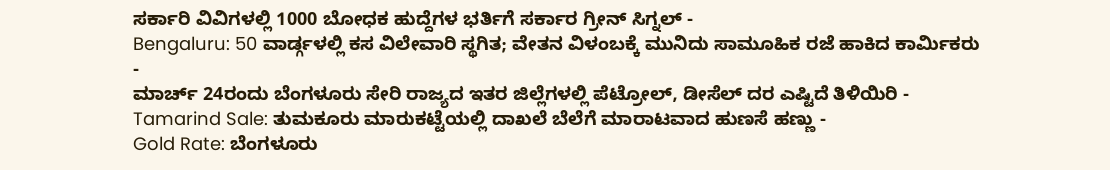ಸರ್ಕಾರಿ ವಿವಿಗಳಲ್ಲಿ 1000 ಬೋಧಕ ಹುದ್ದೆಗಳ ಭರ್ತಿಗೆ ಸರ್ಕಾರ ಗ್ರೀನ್ ಸಿಗ್ನಲ್ -
Bengaluru: 50 ವಾರ್ಡ್ಗಳಲ್ಲಿ ಕಸ ವಿಲೇವಾರಿ ಸ್ಥಗಿತ; ವೇತನ ವಿಳಂಬಕ್ಕೆ ಮುನಿದು ಸಾಮೂಹಿಕ ರಜೆ ಹಾಕಿದ ಕಾರ್ಮಿಕರು -
ಮಾರ್ಚ್ 24ರಂದು ಬೆಂಗಳೂರು ಸೇರಿ ರಾಜ್ಯದ ಇತರ ಜಿಲ್ಲೆಗಳಲ್ಲಿ ಪೆಟ್ರೋಲ್, ಡೀಸೆಲ್ ದರ ಎಷ್ಟಿದೆ ತಿಳಿಯಿರಿ -
Tamarind Sale: ತುಮಕೂರು ಮಾರುಕಟ್ಟೆಯಲ್ಲಿ ದಾಖಲೆ ಬೆಲೆಗೆ ಮಾರಾಟವಾದ ಹುಣಸೆ ಹಣ್ಣು -
Gold Rate: ಬೆಂಗಳೂರು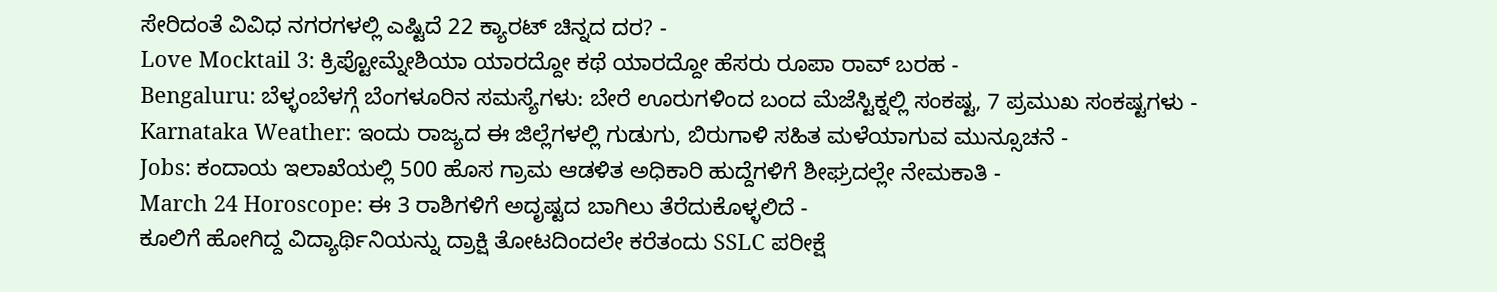ಸೇರಿದಂತೆ ವಿವಿಧ ನಗರಗಳಲ್ಲಿ ಎಷ್ಟಿದೆ 22 ಕ್ಯಾರಟ್ ಚಿನ್ನದ ದರ? -
Love Mocktail 3: ಕ್ರಿಪ್ಟೋಮ್ನೇಶಿಯಾ ಯಾರದ್ದೋ ಕಥೆ ಯಾರದ್ದೋ ಹೆಸರು ರೂಪಾ ರಾವ್ ಬರಹ -
Bengaluru: ಬೆಳ್ಳಂಬೆಳಗ್ಗೆ ಬೆಂಗಳೂರಿನ ಸಮಸ್ಯೆಗಳು: ಬೇರೆ ಊರುಗಳಿಂದ ಬಂದ ಮೆಜೆಸ್ಟಿಕ್ನಲ್ಲಿ ಸಂಕಷ್ಟ, 7 ಪ್ರಮುಖ ಸಂಕಷ್ಟಗಳು -
Karnataka Weather: ಇಂದು ರಾಜ್ಯದ ಈ ಜಿಲ್ಲೆಗಳಲ್ಲಿ ಗುಡುಗು, ಬಿರುಗಾಳಿ ಸಹಿತ ಮಳೆಯಾಗುವ ಮುನ್ಸೂಚನೆ -
Jobs: ಕಂದಾಯ ಇಲಾಖೆಯಲ್ಲಿ 500 ಹೊಸ ಗ್ರಾಮ ಆಡಳಿತ ಅಧಿಕಾರಿ ಹುದ್ದೆಗಳಿಗೆ ಶೀಘ್ರದಲ್ಲೇ ನೇಮಕಾತಿ -
March 24 Horoscope: ಈ 3 ರಾಶಿಗಳಿಗೆ ಅದೃಷ್ಟದ ಬಾಗಿಲು ತೆರೆದುಕೊಳ್ಳಲಿದೆ -
ಕೂಲಿಗೆ ಹೋಗಿದ್ದ ವಿದ್ಯಾರ್ಥಿನಿಯನ್ನು ದ್ರಾಕ್ಷಿ ತೋಟದಿಂದಲೇ ಕರೆತಂದು SSLC ಪರೀಕ್ಷೆ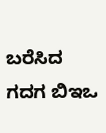ಬರೆಸಿದ ಗದಗ ಬಿಇಒ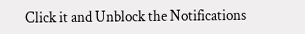Click it and Unblock the Notifications